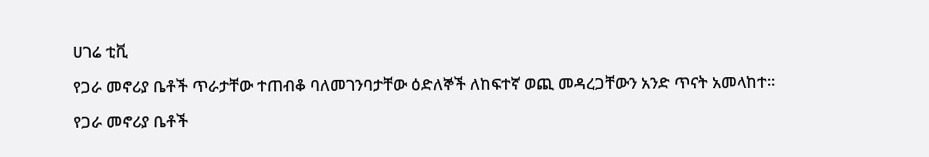ሀገሬ ቲቪ

የጋራ መኖሪያ ቤቶች ጥራታቸው ተጠብቆ ባለመገንባታቸው ዕድለኞች ለከፍተኛ ወጪ መዳረጋቸውን አንድ ጥናት አመላከተ።

የጋራ መኖሪያ ቤቶች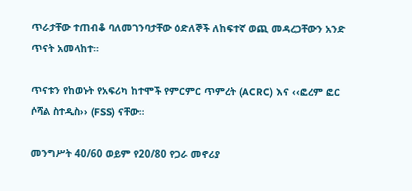ጥራታቸው ተጠብቆ ባለመገንባታቸው ዕድለኞች ለከፍተኛ ወጪ መዳረጋቸውን አንድ ጥናት አመላከተ።

ጥናቱን የከወኑት የአፍሪካ ከተሞች የምርምር ጥምረት (ACRC) እና ‹‹ፎረም ፎር ሶሻል ስተዲስ›› (FSS) ናቸው።

መንግሥት 40/60 ወይም የ20/80 የጋራ መኖሪያ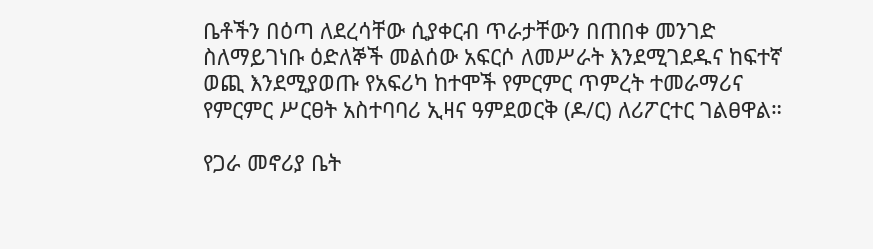ቤቶችን በዕጣ ለደረሳቸው ሲያቀርብ ጥራታቸውን በጠበቀ መንገድ ስለማይገነቡ ዕድለኞች መልሰው አፍርሶ ለመሥራት እንደሚገደዱና ከፍተኛ ወጪ እንደሚያወጡ የአፍሪካ ከተሞች የምርምር ጥምረት ተመራማሪና የምርምር ሥርፀት አስተባባሪ ኢዛና ዓምደወርቅ (ዶ/ር) ለሪፖርተር ገልፀዋል።

የጋራ መኖሪያ ቤት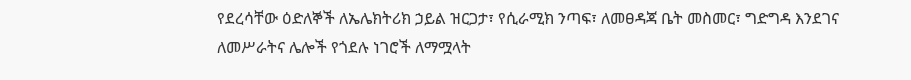የደረሳቸው ዕድለኞች ለኤሌክትሪክ ኃይል ዝርጋታ፣ የሲራሚክ ንጣፍ፣ ለመፀዳጃ ቤት መስመር፣ ግድግዳ እንደገና ለመሥራትና ሌሎች የጎደሉ ነገሮች ለማሟላት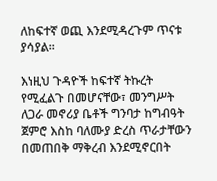ለከፍተኛ ወጪ እንደሚዳረጉም ጥናቱ ያሳያል፡፡

እነዚህ ጉዳዮች ከፍተኛ ትኩረት የሚፈልጉ በመሆናቸው፣ መንግሥት ለጋራ መኖሪያ ቤቶች ግንባታ ከግብዓት ጀምሮ እስከ ባለሙያ ድረስ ጥራታቸውን በመጠበቅ ማቅረብ እንደሚኖርበት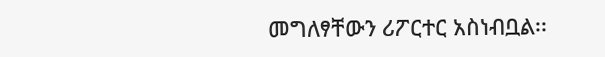መግለፃቸውን ሪፖርተር አስነብቧል፡፡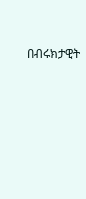በብሩክታዊት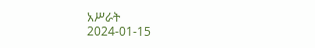አሥራት
2024-01-15